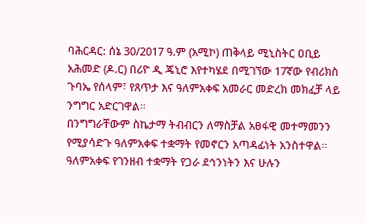ባሕርዳር: ሰኔ 30/2017 ዓ.ም (አሚኮ) ጠቅላይ ሚኒስትር ዐቢይ አሕመድ (ዶ.ር) በሪዮ ዲ ጄኒሮ እየተካሄደ በሚገኘው 17ኛው የብሪክስ ጉባኤ የሰላም፣ የጸጥታ እና ዓለምአቀፍ አመራር መድረክ መክፈቻ ላይ ንግግር አድርገዋል።
በንግግራቸውም ስኬታማ ትብብርን ለማስቻል አፀፋዊ መተማመንን የሚያሳድጉ ዓለምአቀፍ ተቋማት የመኖርን አጣዳፊነት አንስተዋል።
ዓለምአቀፍ የገንዘብ ተቋማት የጋራ ደኅንነትን እና ሁሉን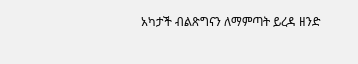አካታች ብልጽግናን ለማምጣት ይረዳ ዘንድ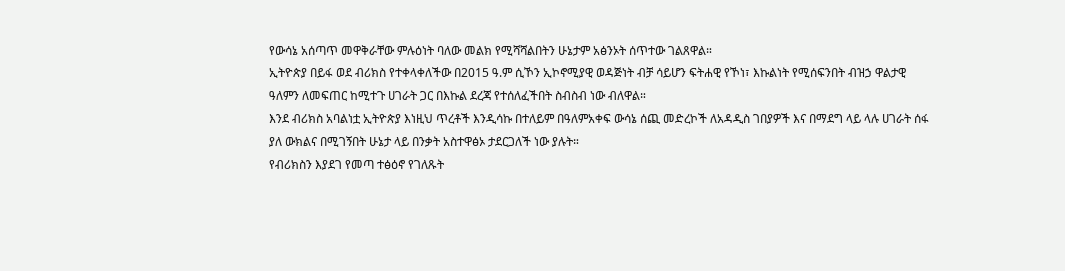የውሳኔ አሰጣጥ መዋቅራቸው ምሉዕነት ባለው መልክ የሚሻሻልበትን ሁኔታም አፅንኦት ሰጥተው ገልጸዋል።
ኢትዮጵያ በይፋ ወደ ብሪክስ የተቀላቀለችው በ2015 ዓ.ም ሲኾን ኢኮኖሚያዊ ወዳጅነት ብቻ ሳይሆን ፍትሐዊ የኾነ፣ እኩልነት የሚሰፍንበት ብዝኃ ዋልታዊ ዓለምን ለመፍጠር ከሚተጉ ሀገራት ጋር በእኩል ደረጃ የተሰለፈችበት ስብስብ ነው ብለዋል።
እንደ ብሪክስ አባልነቷ ኢትዮጵያ እነዚህ ጥረቶች እንዲሳኩ በተለይም በዓለምአቀፍ ውሳኔ ሰጪ መድረኮች ለአዳዲስ ገበያዎች እና በማደግ ላይ ላሉ ሀገራት ሰፋ ያለ ውክልና በሚገኝበት ሁኔታ ላይ በንቃት አስተዋፅኦ ታደርጋለች ነው ያሉት።
የብሪክስን እያደገ የመጣ ተፅዕኖ የገለጹት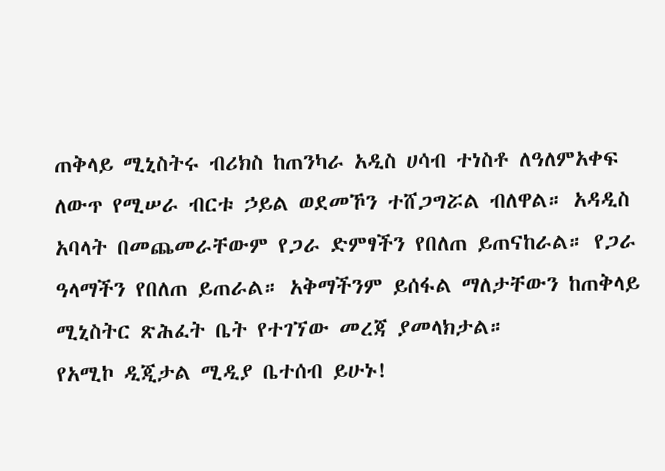ጠቅላይ ሚኒስትሩ ብሪክስ ከጠንካራ አዲስ ሀሳብ ተነስቶ ለዓለምአቀፍ ለውጥ የሚሠራ ብርቱ ኃይል ወደመኾን ተሸጋግሯል ብለዋል። አዳዲስ አባላት በመጨመራቸውም የጋራ ድምፃችን የበለጠ ይጠናከራል። የጋራ ዓላማችን የበለጠ ይጠራል። አቅማችንም ይሰፋል ማለታቸውን ከጠቅላይ ሚኒስትር ጽሕፈት ቤት የተገኘው መረጃ ያመላክታል።
የአሚኮ ዲጂታል ሚዲያ ቤተሰብ ይሁኑ!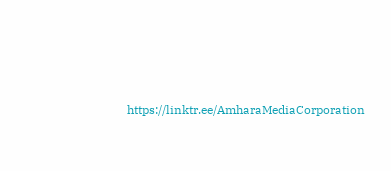https://linktr.ee/AmharaMediaCorporation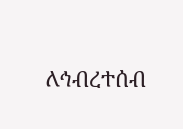ለኅብረተሰብ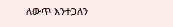ለውጥ እንተጋለን